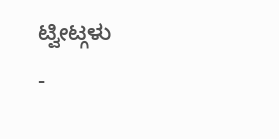ಟ್ವೀಟ್ಗಳು
-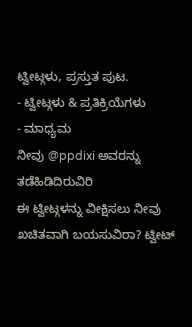ಟ್ವೀಟ್ಗಳು, ಪ್ರಸ್ತುತ ಪುಟ.
- ಟ್ವೀಟ್ಗಳು & ಪ್ರತಿಕ್ರಿಯೆಗಳು
- ಮಾಧ್ಯಮ
ನೀವು @ppdixi ಅವರನ್ನು ತಡೆಹಿಡಿದಿರುವಿರಿ
ಈ ಟ್ವೀಟ್ಗಳನ್ನು ವೀಕ್ಷಿಸಲು ನೀವು ಖಚಿತವಾಗಿ ಬಯಸುವಿರಾ? ಟ್ವೀಟ್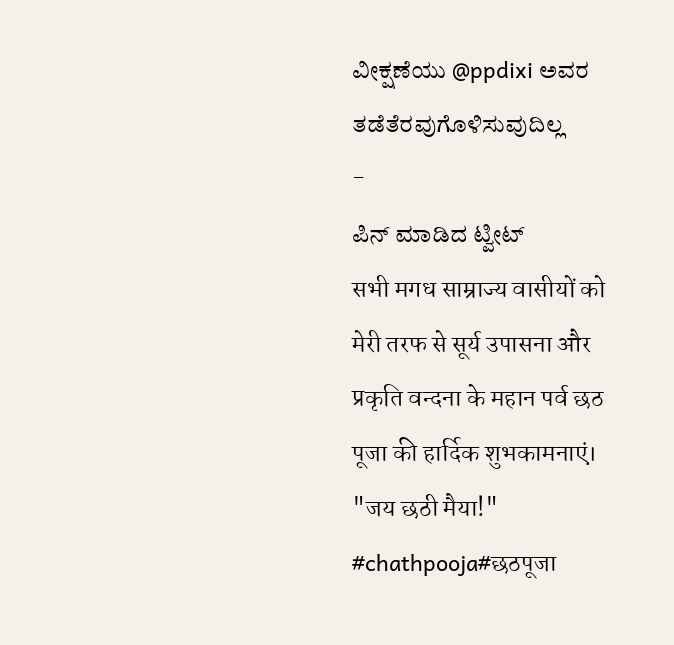ವೀಕ್ಷಣೆಯು @ppdixi ಅವರ ತಡೆತೆರವುಗೊಳಿಸುವುದಿಲ್ಲ
-
ಪಿನ್ ಮಾಡಿದ ಟ್ವೀಟ್
सभी मगध साम्राज्य वासीयों को मेरी तरफ से सूर्य उपासना और प्रकृति वन्दना के महान पर्व छठ पूजा की हार्दिक शुभकामनाएं। "जय छठी मैया!"
#chathpooja#छठपूजा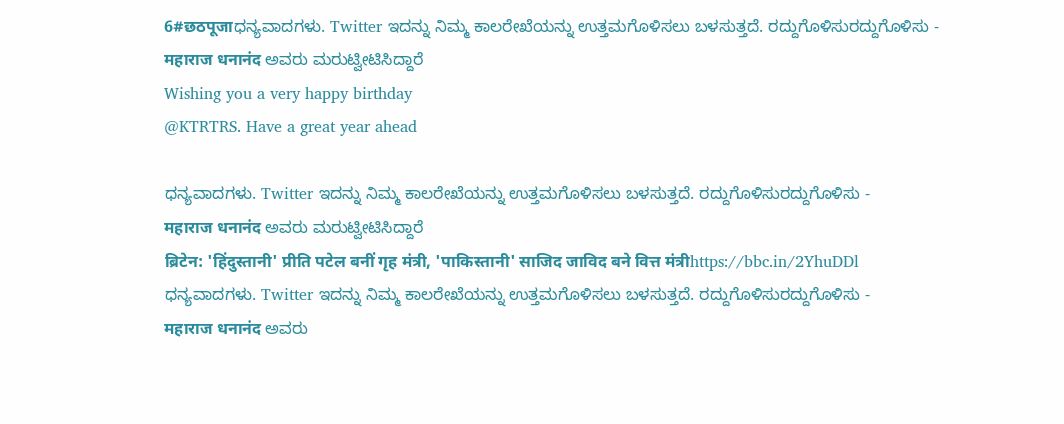6#छठपूजाಧನ್ಯವಾದಗಳು. Twitter ಇದನ್ನು ನಿಮ್ಮ ಕಾಲರೇಖೆಯನ್ನು ಉತ್ತಮಗೊಳಿಸಲು ಬಳಸುತ್ತದೆ. ರದ್ದುಗೊಳಿಸುರದ್ದುಗೊಳಿಸು -
महाराज धनानंद ಅವರು ಮರುಟ್ವೀಟಿಸಿದ್ದಾರೆ
Wishing you a very happy birthday
@KTRTRS. Have a great year ahead

ಧನ್ಯವಾದಗಳು. Twitter ಇದನ್ನು ನಿಮ್ಮ ಕಾಲರೇಖೆಯನ್ನು ಉತ್ತಮಗೊಳಿಸಲು ಬಳಸುತ್ತದೆ. ರದ್ದುಗೊಳಿಸುರದ್ದುಗೊಳಿಸು -
महाराज धनानंद ಅವರು ಮರುಟ್ವೀಟಿಸಿದ್ದಾರೆ
ब्रिटेन: 'हिंदुस्तानी' प्रीति पटेल बनीं गृह मंत्री, 'पाकिस्तानी' साजिद जाविद बने वित्त मंत्रीhttps://bbc.in/2YhuDDl
ಧನ್ಯವಾದಗಳು. Twitter ಇದನ್ನು ನಿಮ್ಮ ಕಾಲರೇಖೆಯನ್ನು ಉತ್ತಮಗೊಳಿಸಲು ಬಳಸುತ್ತದೆ. ರದ್ದುಗೊಳಿಸುರದ್ದುಗೊಳಿಸು -
महाराज धनानंद ಅವರು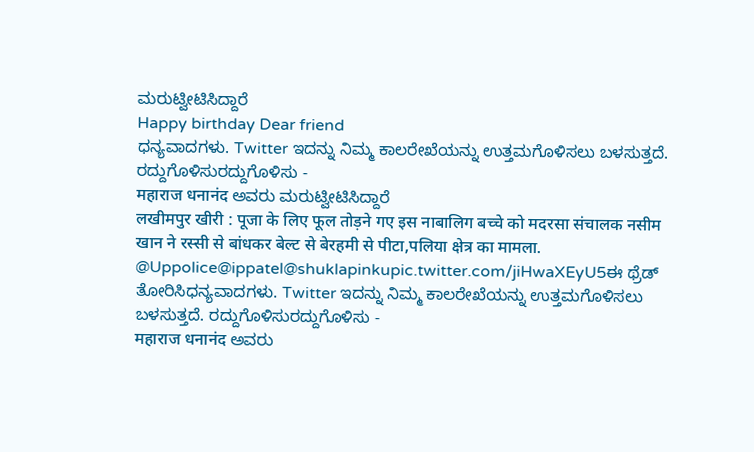ಮರುಟ್ವೀಟಿಸಿದ್ದಾರೆ
Happy birthday Dear friend
ಧನ್ಯವಾದಗಳು. Twitter ಇದನ್ನು ನಿಮ್ಮ ಕಾಲರೇಖೆಯನ್ನು ಉತ್ತಮಗೊಳಿಸಲು ಬಳಸುತ್ತದೆ. ರದ್ದುಗೊಳಿಸುರದ್ದುಗೊಳಿಸು -
महाराज धनानंद ಅವರು ಮರುಟ್ವೀಟಿಸಿದ್ದಾರೆ
लखीमपुर खीरी : पूजा के लिए फूल तोड़ने गए इस नाबालिग बच्चे को मदरसा संचालक नसीम खान ने रस्सी से बांधकर बेल्ट से बेरहमी से पीटा,पलिया क्षेत्र का मामला.
@Uppolice@ippatel@shuklapinkupic.twitter.com/jiHwaXEyU5ಈ ಥ್ರೆಡ್ ತೋರಿಸಿಧನ್ಯವಾದಗಳು. Twitter ಇದನ್ನು ನಿಮ್ಮ ಕಾಲರೇಖೆಯನ್ನು ಉತ್ತಮಗೊಳಿಸಲು ಬಳಸುತ್ತದೆ. ರದ್ದುಗೊಳಿಸುರದ್ದುಗೊಳಿಸು -
महाराज धनानंद ಅವರು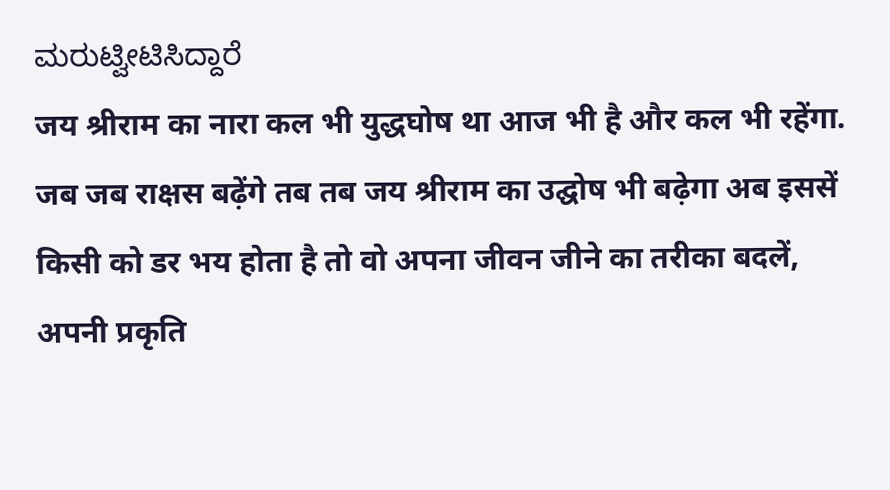ಮರುಟ್ವೀಟಿಸಿದ್ದಾರೆ
जय श्रीराम का नारा कल भी युद्धघोष था आज भी है और कल भी रहेंगा. जब जब राक्षस बढ़ेंगे तब तब जय श्रीराम का उद्घोष भी बढ़ेगा अब इससें किसी को डर भय होता है तो वो अपना जीवन जीने का तरीका बदलें, अपनी प्रकृति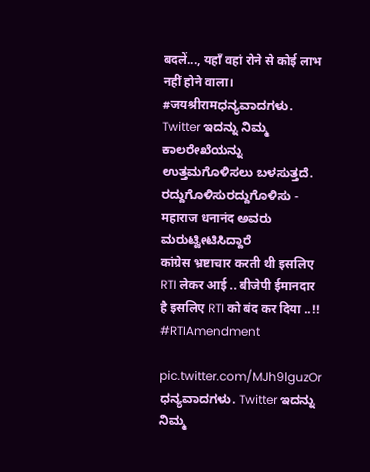बदलें..., यहाँ वहां रोने से कोई लाभ नहीं होने वाला।
#जयश्रीरामಧನ್ಯವಾದಗಳು. Twitter ಇದನ್ನು ನಿಮ್ಮ ಕಾಲರೇಖೆಯನ್ನು ಉತ್ತಮಗೊಳಿಸಲು ಬಳಸುತ್ತದೆ. ರದ್ದುಗೊಳಿಸುರದ್ದುಗೊಳಿಸು -
महाराज धनानंद ಅವರು ಮರುಟ್ವೀಟಿಸಿದ್ದಾರೆ
कांग्रेस भ्रष्टाचार करती थी इसलिए RTI लेकर आई .. बीजेपी ईमानदार है इसलिए RTI को बंद कर दिया ..!!
#RTIAmendment

pic.twitter.com/MJh9lguzOr
ಧನ್ಯವಾದಗಳು. Twitter ಇದನ್ನು ನಿಮ್ಮ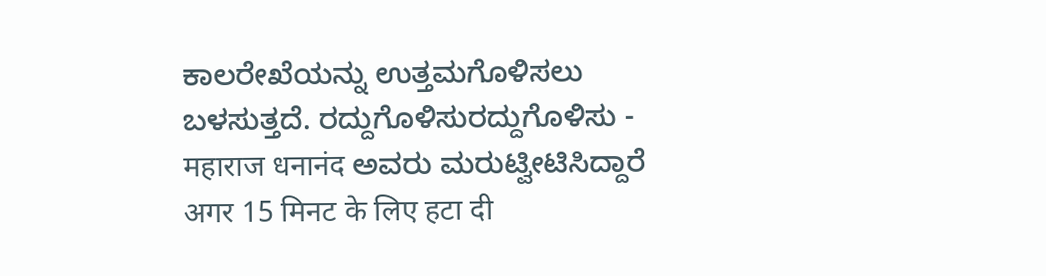ಕಾಲರೇಖೆಯನ್ನು ಉತ್ತಮಗೊಳಿಸಲು ಬಳಸುತ್ತದೆ. ರದ್ದುಗೊಳಿಸುರದ್ದುಗೊಳಿಸು -
महाराज धनानंद ಅವರು ಮರುಟ್ವೀಟಿಸಿದ್ದಾರೆ
अगर 15 मिनट के लिए हटा दी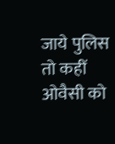जाये पुलिस तो कहीं ओवैसी को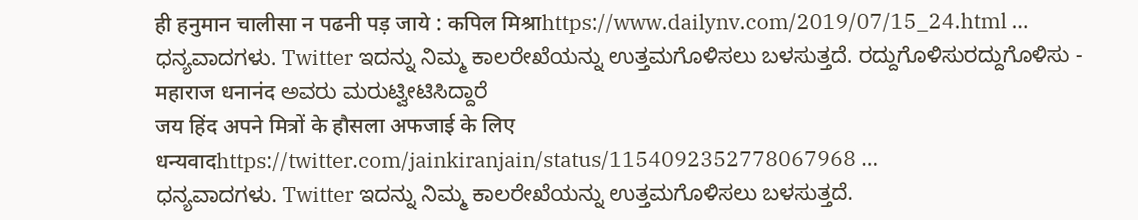ही हनुमान चालीसा न पढनी पड़ जाये : कपिल मिश्राhttps://www.dailynv.com/2019/07/15_24.html …
ಧನ್ಯವಾದಗಳು. Twitter ಇದನ್ನು ನಿಮ್ಮ ಕಾಲರೇಖೆಯನ್ನು ಉತ್ತಮಗೊಳಿಸಲು ಬಳಸುತ್ತದೆ. ರದ್ದುಗೊಳಿಸುರದ್ದುಗೊಳಿಸು -
महाराज धनानंद ಅವರು ಮರುಟ್ವೀಟಿಸಿದ್ದಾರೆ
जय हिंद अपने मित्रों के हौसला अफजाई के लिए धन्यवादhttps://twitter.com/jainkiranjain/status/1154092352778067968 …
ಧನ್ಯವಾದಗಳು. Twitter ಇದನ್ನು ನಿಮ್ಮ ಕಾಲರೇಖೆಯನ್ನು ಉತ್ತಮಗೊಳಿಸಲು ಬಳಸುತ್ತದೆ.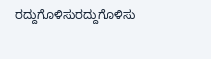ರದ್ದುಗೊಳಿಸುರದ್ದುಗೊಳಿಸು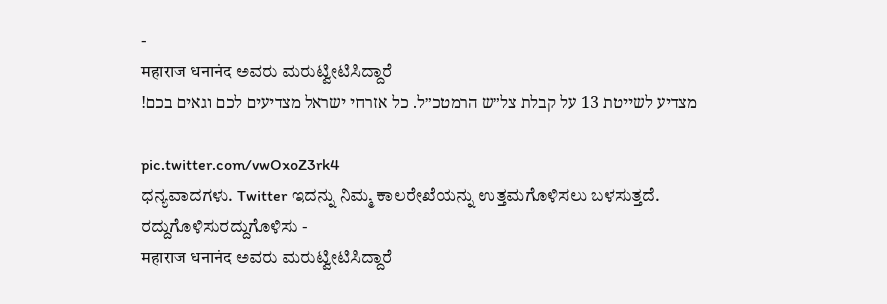-
महाराज धनानंद ಅವರು ಮರುಟ್ವೀಟಿಸಿದ್ದಾರೆ
מצדיע לשייטת 13 על קבלת צל״ש הרמטכ״ל. כל אזרחי ישראל מצדיעים לכם וגאים בכם!

pic.twitter.com/vwOxoZ3rk4
ಧನ್ಯವಾದಗಳು. Twitter ಇದನ್ನು ನಿಮ್ಮ ಕಾಲರೇಖೆಯನ್ನು ಉತ್ತಮಗೊಳಿಸಲು ಬಳಸುತ್ತದೆ. ರದ್ದುಗೊಳಿಸುರದ್ದುಗೊಳಿಸು -
महाराज धनानंद ಅವರು ಮರುಟ್ವೀಟಿಸಿದ್ದಾರೆ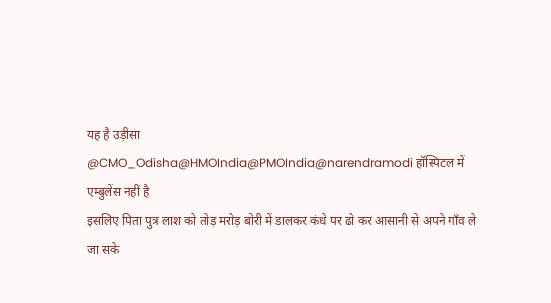यह है उड़ीसा
@CMO_Odisha@HMOIndia@PMOIndia@narendramodi हॉस्पिटल में एम्बुलेंस नहीं है
इसलिए पिता पुत्र लाश को तोड़ मरोड़ बोरी में डालकर कंधे पर ढो कर आसानी से अपने गाँव ले जा सके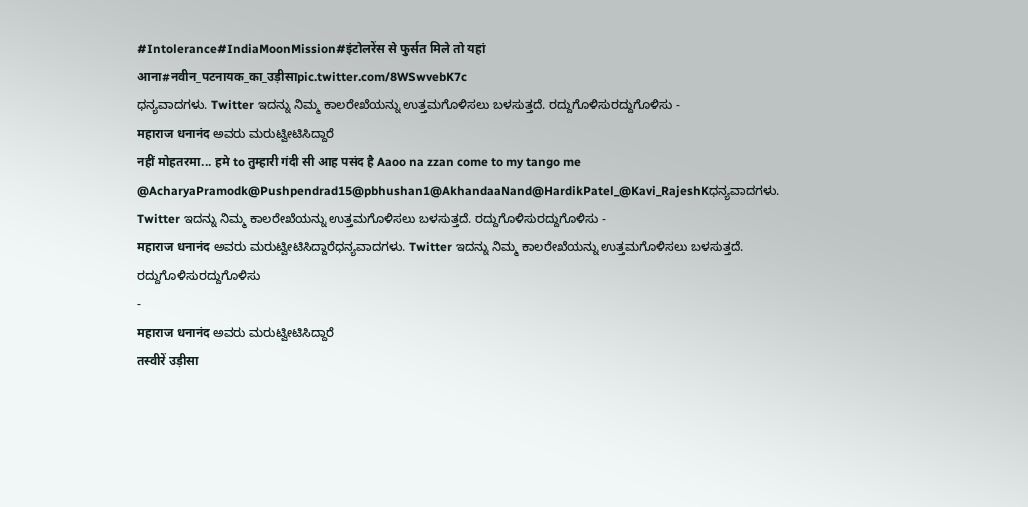#Intolerance#IndiaMoonMission#इंटोलरेंस से फुर्सत मिले तो यहां आना#नवीन_पटनायक_का_उड़ीसाpic.twitter.com/8WSwvebK7c
ಧನ್ಯವಾದಗಳು. Twitter ಇದನ್ನು ನಿಮ್ಮ ಕಾಲರೇಖೆಯನ್ನು ಉತ್ತಮಗೊಳಿಸಲು ಬಳಸುತ್ತದೆ. ರದ್ದುಗೊಳಿಸುರದ್ದುಗೊಳಿಸು -
महाराज धनानंद ಅವರು ಮರುಟ್ವೀಟಿಸಿದ್ದಾರೆ
नहीं मोहतरमा... हमे to तुम्हारी गंदी सी आह पसंद है Aaoo na zzan come to my tango me
@AcharyaPramodk@Pushpendrad15@pbhushan1@AkhandaaNand@HardikPatel_@Kavi_RajeshKಧನ್ಯವಾದಗಳು. Twitter ಇದನ್ನು ನಿಮ್ಮ ಕಾಲರೇಖೆಯನ್ನು ಉತ್ತಮಗೊಳಿಸಲು ಬಳಸುತ್ತದೆ. ರದ್ದುಗೊಳಿಸುರದ್ದುಗೊಳಿಸು -
महाराज धनानंद ಅವರು ಮರುಟ್ವೀಟಿಸಿದ್ದಾರೆಧನ್ಯವಾದಗಳು. Twitter ಇದನ್ನು ನಿಮ್ಮ ಕಾಲರೇಖೆಯನ್ನು ಉತ್ತಮಗೊಳಿಸಲು ಬಳಸುತ್ತದೆ. ರದ್ದುಗೊಳಿಸುರದ್ದುಗೊಳಿಸು
-
महाराज धनानंद ಅವರು ಮರುಟ್ವೀಟಿಸಿದ್ದಾರೆ
तस्वीरें उड़ीसा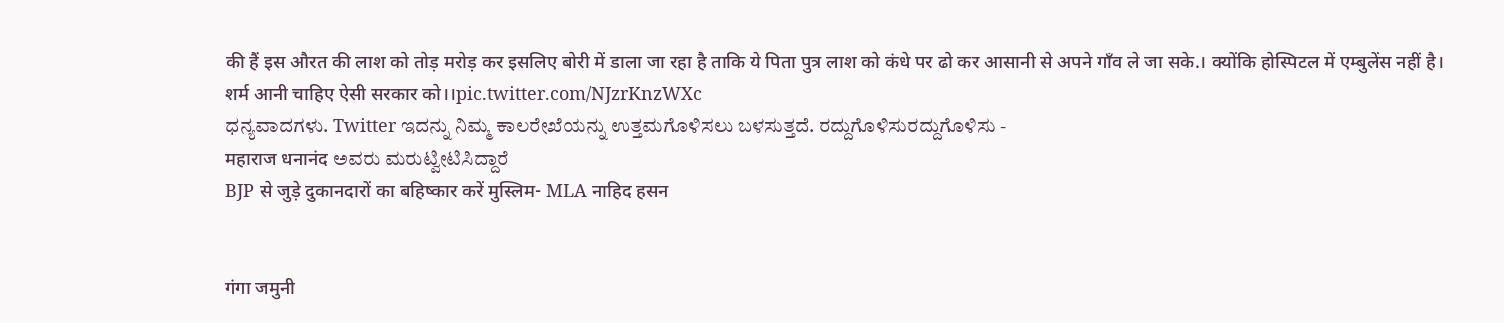की हैं इस औरत की लाश को तोड़ मरोड़ कर इसलिए बोरी में डाला जा रहा है ताकि ये पिता पुत्र लाश को कंधे पर ढो कर आसानी से अपने गाँव ले जा सके.। क्योंकि होस्पिटल में एम्बुलेंस नहीं है। शर्म आनी चाहिए ऐसी सरकार को।।pic.twitter.com/NJzrKnzWXc
ಧನ್ಯವಾದಗಳು. Twitter ಇದನ್ನು ನಿಮ್ಮ ಕಾಲರೇಖೆಯನ್ನು ಉತ್ತಮಗೊಳಿಸಲು ಬಳಸುತ್ತದೆ. ರದ್ದುಗೊಳಿಸುರದ್ದುಗೊಳಿಸು -
महाराज धनानंद ಅವರು ಮರುಟ್ವೀಟಿಸಿದ್ದಾರೆ
BJP से जुड़े दुकानदारों का बहिष्कार करें मुस्लिम- MLA नाहिद हसन


गंगा जमुनी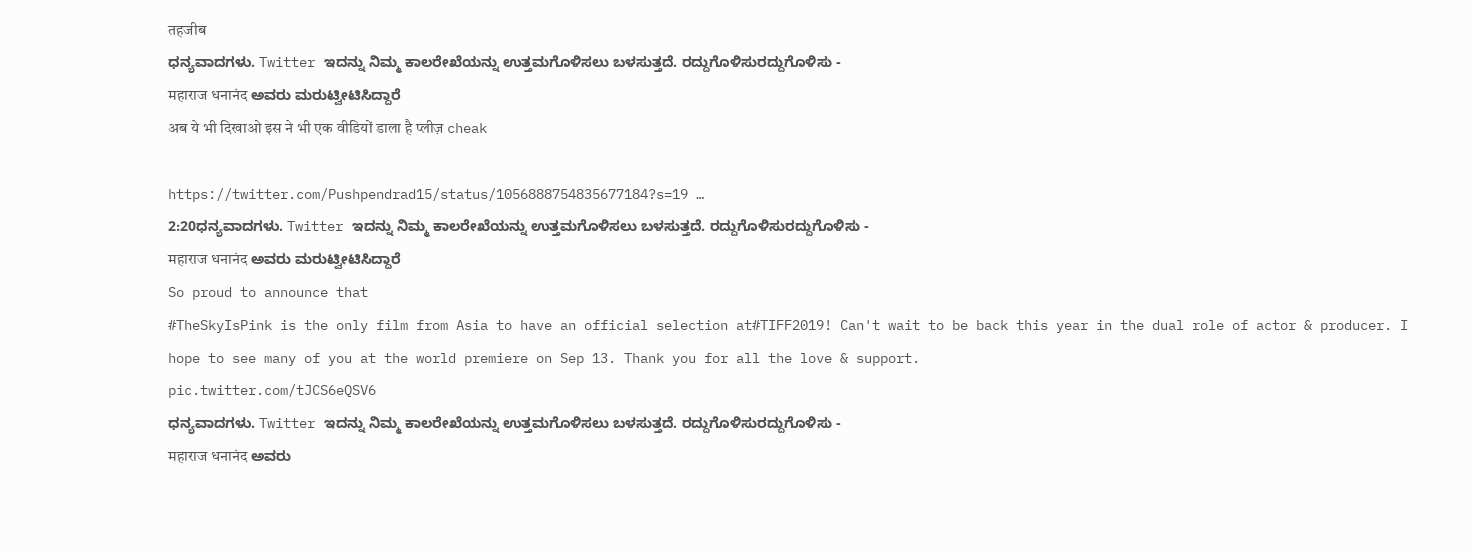तहजीब
ಧನ್ಯವಾದಗಳು. Twitter ಇದನ್ನು ನಿಮ್ಮ ಕಾಲರೇಖೆಯನ್ನು ಉತ್ತಮಗೊಳಿಸಲು ಬಳಸುತ್ತದೆ. ರದ್ದುಗೊಳಿಸುರದ್ದುಗೊಳಿಸು -
महाराज धनानंद ಅವರು ಮರುಟ್ವೀಟಿಸಿದ್ದಾರೆ
अब ये भी दिखाओ इस ने भी एक वीडियों डाला है प्लीज़ cheak

https://twitter.com/Pushpendrad15/status/1056888754835677184?s=19 …
2:20ಧನ್ಯವಾದಗಳು. Twitter ಇದನ್ನು ನಿಮ್ಮ ಕಾಲರೇಖೆಯನ್ನು ಉತ್ತಮಗೊಳಿಸಲು ಬಳಸುತ್ತದೆ. ರದ್ದುಗೊಳಿಸುರದ್ದುಗೊಳಿಸು -
महाराज धनानंद ಅವರು ಮರುಟ್ವೀಟಿಸಿದ್ದಾರೆ
So proud to announce that
#TheSkyIsPink is the only film from Asia to have an official selection at#TIFF2019! Can't wait to be back this year in the dual role of actor & producer. I hope to see many of you at the world premiere on Sep 13. Thank you for all the love & support.
pic.twitter.com/tJCS6eQSV6
ಧನ್ಯವಾದಗಳು. Twitter ಇದನ್ನು ನಿಮ್ಮ ಕಾಲರೇಖೆಯನ್ನು ಉತ್ತಮಗೊಳಿಸಲು ಬಳಸುತ್ತದೆ. ರದ್ದುಗೊಳಿಸುರದ್ದುಗೊಳಿಸು -
महाराज धनानंद ಅವರು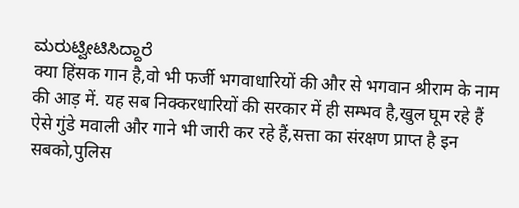ಮರುಟ್ವೀಟಿಸಿದ್ದಾರೆ
क्या हिंसक गान है,वो भी फर्जी भगवाधारियों की और से भगवान श्रीराम के नाम की आड़ में. यह सब निक्करधारियों की सरकार में ही सम्भव है,खुल घूम रहे हैं ऐसे गुंडे मवाली और गाने भी जारी कर रहे हैं,सत्ता का संरक्षण प्राप्त है इन सबको,पुलिस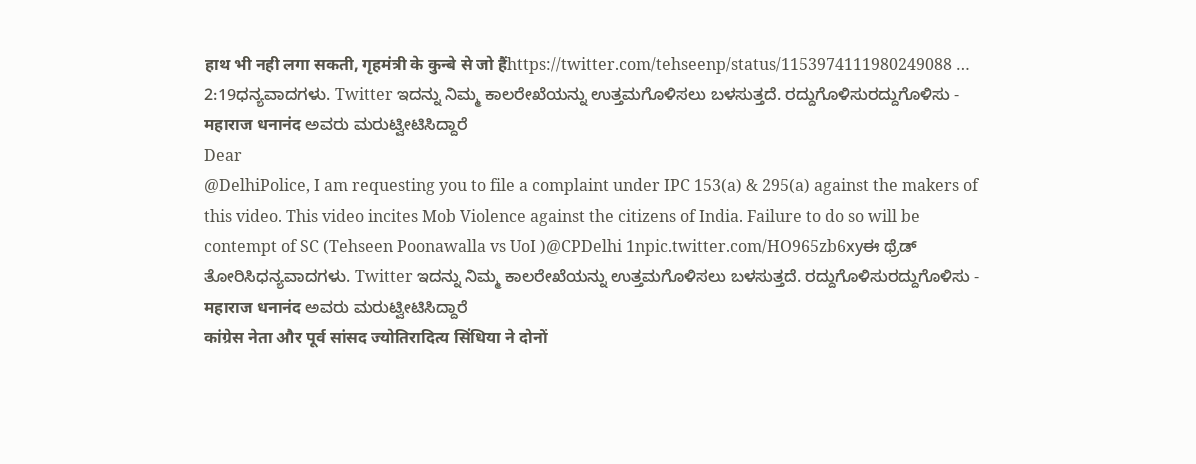हाथ भी नही लगा सकती, गृहमंत्री के कुन्बे से जो हैंhttps://twitter.com/tehseenp/status/1153974111980249088 …
2:19ಧನ್ಯವಾದಗಳು. Twitter ಇದನ್ನು ನಿಮ್ಮ ಕಾಲರೇಖೆಯನ್ನು ಉತ್ತಮಗೊಳಿಸಲು ಬಳಸುತ್ತದೆ. ರದ್ದುಗೊಳಿಸುರದ್ದುಗೊಳಿಸು -
महाराज धनानंद ಅವರು ಮರುಟ್ವೀಟಿಸಿದ್ದಾರೆ
Dear
@DelhiPolice, I am requesting you to file a complaint under IPC 153(a) & 295(a) against the makers of this video. This video incites Mob Violence against the citizens of India. Failure to do so will be contempt of SC (Tehseen Poonawalla vs UoI )@CPDelhi 1npic.twitter.com/HO965zb6xyಈ ಥ್ರೆಡ್ ತೋರಿಸಿಧನ್ಯವಾದಗಳು. Twitter ಇದನ್ನು ನಿಮ್ಮ ಕಾಲರೇಖೆಯನ್ನು ಉತ್ತಮಗೊಳಿಸಲು ಬಳಸುತ್ತದೆ. ರದ್ದುಗೊಳಿಸುರದ್ದುಗೊಳಿಸು -
महाराज धनानंद ಅವರು ಮರುಟ್ವೀಟಿಸಿದ್ದಾರೆ
कांग्रेस नेता और पूर्व सांसद ज्योतिरादित्य सिंधिया ने दोनों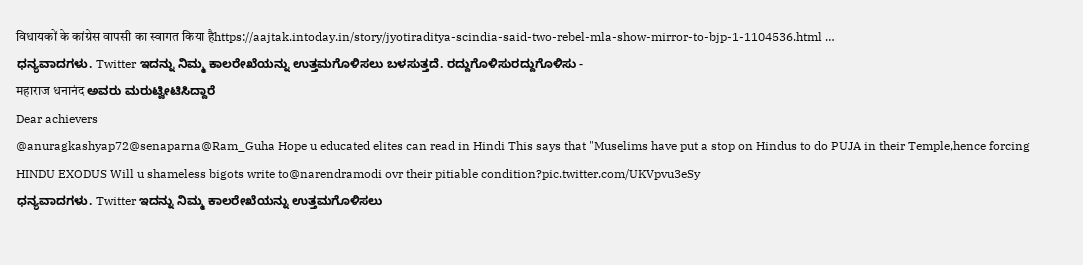विधायकों के कांग्रेस वापसी का स्वागत किया हैhttps://aajtak.intoday.in/story/jyotiraditya-scindia-said-two-rebel-mla-show-mirror-to-bjp-1-1104536.html …
ಧನ್ಯವಾದಗಳು. Twitter ಇದನ್ನು ನಿಮ್ಮ ಕಾಲರೇಖೆಯನ್ನು ಉತ್ತಮಗೊಳಿಸಲು ಬಳಸುತ್ತದೆ. ರದ್ದುಗೊಳಿಸುರದ್ದುಗೊಳಿಸು -
महाराज धनानंद ಅವರು ಮರುಟ್ವೀಟಿಸಿದ್ದಾರೆ
Dear achievers
@anuragkashyap72@senaparna@Ram_Guha Hope u educated elites can read in Hindi This says that "Muselims have put a stop on Hindus to do PUJA in their Temple,hence forcing HINDU EXODUS Will u shameless bigots write to@narendramodi ovr their pitiable condition?pic.twitter.com/UKVpvu3eSy
ಧನ್ಯವಾದಗಳು. Twitter ಇದನ್ನು ನಿಮ್ಮ ಕಾಲರೇಖೆಯನ್ನು ಉತ್ತಮಗೊಳಿಸಲು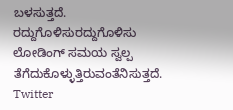ಬಳಸುತ್ತದೆ. ರದ್ದುಗೊಳಿಸುರದ್ದುಗೊಳಿಸು
ಲೋಡಿಂಗ್ ಸಮಯ ಸ್ವಲ್ಪ ತೆಗೆದುಕೊಳ್ಳುತ್ತಿರುವಂತೆನಿಸುತ್ತದೆ.
Twitter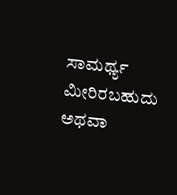ಸಾಮರ್ಥ್ಯ ಮೀರಿರಬಹುದು ಅಥವಾ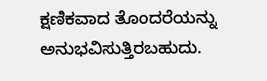ಕ್ಷಣಿಕವಾದ ತೊಂದರೆಯನ್ನು ಅನುಭವಿಸುತ್ತಿರಬಹುದು.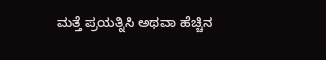ಮತ್ತೆ ಪ್ರಯತ್ನಿಸಿ ಅಥವಾ ಹೆಚ್ಚಿನ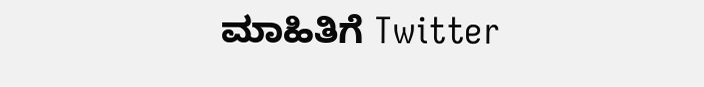ಮಾಹಿತಿಗೆ Twitter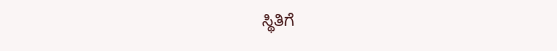ಸ್ಥಿತಿಗೆ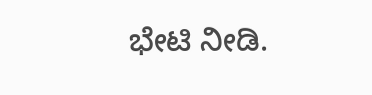ಭೇಟಿ ನೀಡಿ.